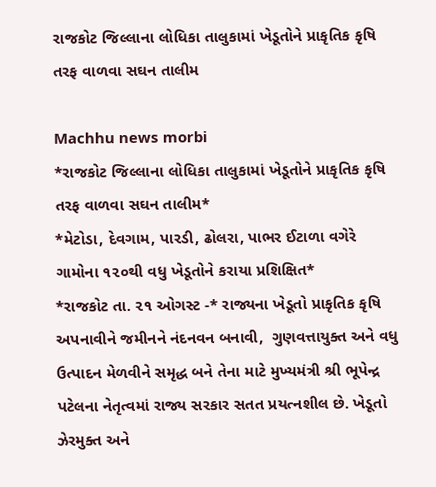રાજકોટ જિલ્લાના લોધિકા તાલુકામાં ખેડૂતોને પ્રાકૃતિક કૃષિ તરફ વાળવા સઘન તાલીમ

Machhu news morbi
*રાજકોટ જિલ્લાના લોધિકા તાલુકામાં ખેડૂતોને પ્રાકૃતિક કૃષિ તરફ વાળવા સઘન તાલીમ*
*મેટોડા, દેવગામ, પારડી, ઢોલરા, પાભર ઈટાળા વગેરે ગામોના ૧૨૦થી વધુ ખેડૂતોને કરાયા પ્રશિક્ષિત*
*રાજકોટ તા. ૨૧ ઓગસ્ટ -* રાજ્યના ખેડૂતો પ્રાકૃતિક કૃષિ અપનાવીને જમીનને નંદનવન બનાવી,  ગુણવત્તાયુક્ત અને વધુ ઉત્પાદન મેળવીને સમૃદ્ધ બને તેના માટે મુખ્યમંત્રી શ્રી ભૂપેન્દ્ર પટેલના નેતૃત્વમાં રાજ્ય સરકાર સતત પ્રયત્નશીલ છે. ખેડૂતો ઝેરમુક્ત અને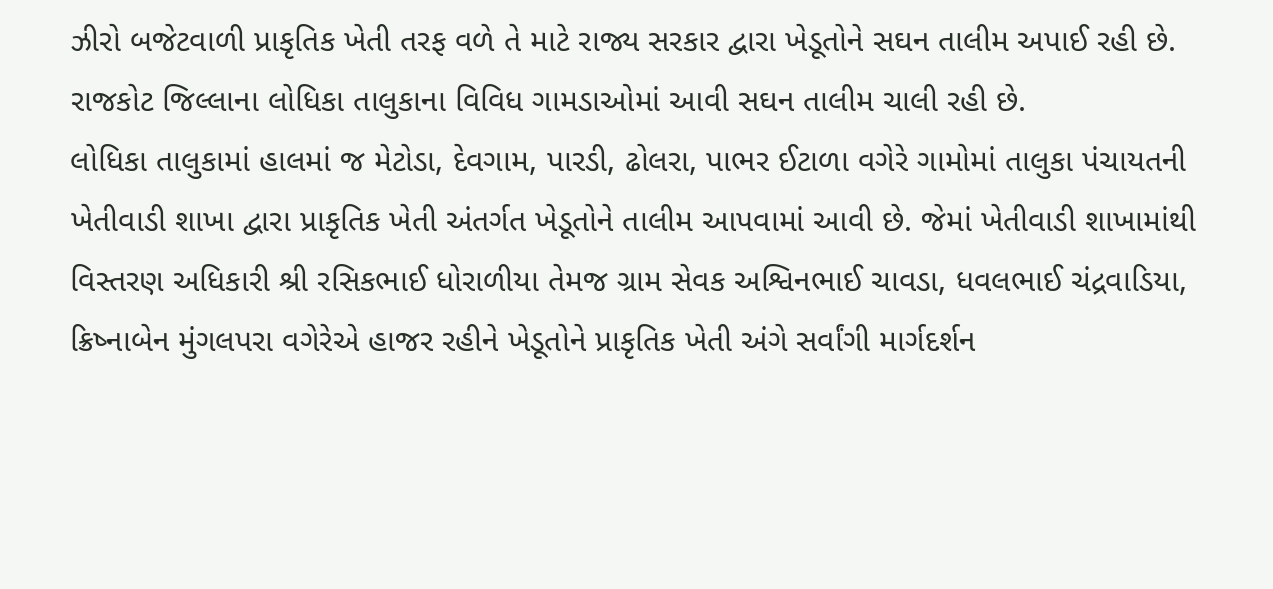ઝીરો બજેટવાળી પ્રાકૃતિક ખેતી તરફ વળે તે માટે રાજ્ય સરકાર દ્વારા ખેડૂતોને સઘન તાલીમ અપાઈ રહી છે. રાજકોટ જિલ્લાના લોધિકા તાલુકાના વિવિધ ગામડાઓમાં આવી સઘન તાલીમ ચાલી રહી છે.
લોધિકા તાલુકામાં હાલમાં જ મેટોડા, દેવગામ, પારડી, ઢોલરા, પાભર ઈટાળા વગેરે ગામોમાં તાલુકા પંચાયતની ખેતીવાડી શાખા દ્વારા પ્રાકૃતિક ખેતી અંતર્ગત ખેડૂતોને તાલીમ આપવામાં આવી છે. જેમાં ખેતીવાડી શાખામાંથી વિસ્તરણ અધિકારી શ્રી રસિકભાઈ ધોરાળીયા તેમજ ગ્રામ સેવક અશ્વિનભાઈ ચાવડા, ધવલભાઈ ચંદ્રવાડિયા, ક્રિષ્નાબેન મુંગલપરા વગેરેએ હાજર રહીને ખેડૂતોને પ્રાકૃતિક ખેતી અંગે સર્વાંગી માર્ગદર્શન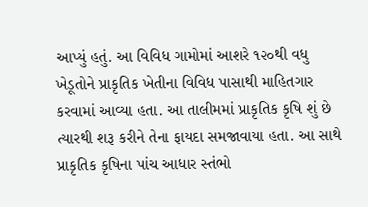આપ્યું હતું. આ વિવિધ ગામોમાં આશરે ૧૨૦થી વધુ ખેડૂતોને પ્રાકૃતિક ખેતીના વિવિધ પાસાથી માહિતગાર કરવામાં આવ્યા હતા. આ તાલીમમાં પ્રાકૃતિક કૃષિ શું છે ત્યારથી શરૂ કરીને તેના ફાયદા સમજાવાયા હતા. આ સાથે પ્રાકૃતિક કૃષિના પાંચ આધાર સ્તંભો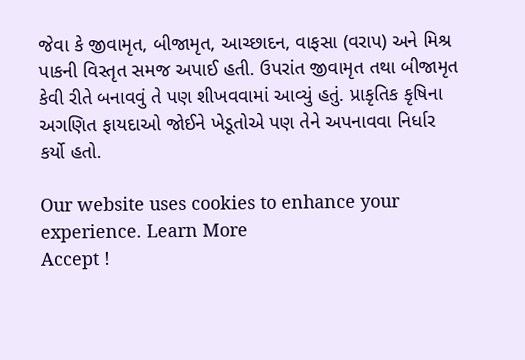જેવા કે જીવામૃત, બીજામૃત, આચ્છાદન, વાફસા (વરાપ) અને મિશ્ર પાકની વિસ્તૃત સમજ અપાઈ હતી. ઉપરાંત જીવામૃત તથા બીજામૃત કેવી રીતે બનાવવું તે પણ શીખવવામાં આવ્યું હતું. પ્રાકૃતિક કૃષિના અગણિત ફાયદાઓ જોઈને ખેડૂતોએ પણ તેને અપનાવવા નિર્ધાર કર્યો હતો.

Our website uses cookies to enhance your experience. Learn More
Accept !